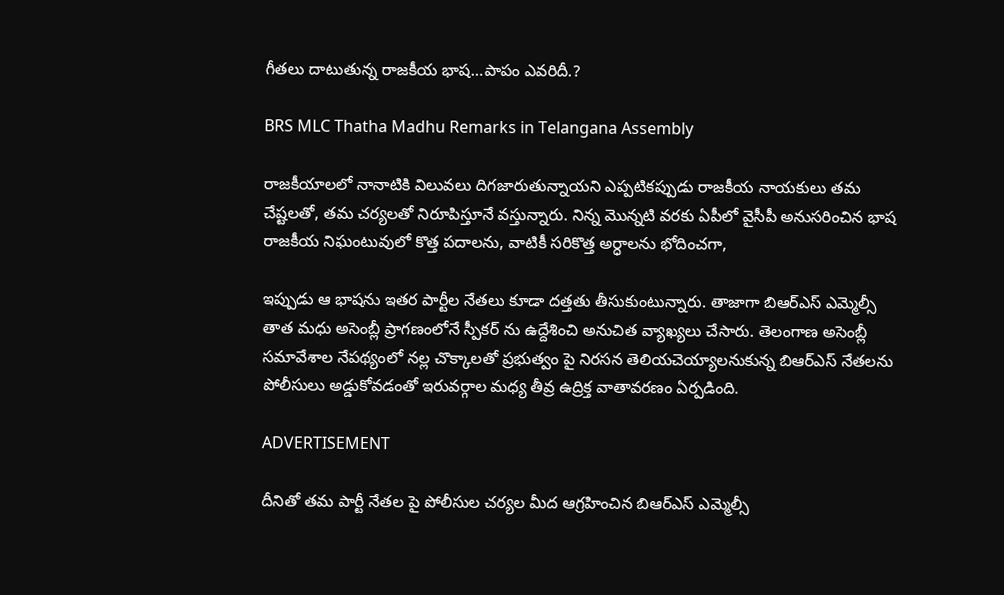గీతలు దాటుతున్న రాజకీయ భాష…పాపం ఎవరిదీ.?

BRS MLC Thatha Madhu Remarks in Telangana Assembly

రాజకీయాలలో నానాటికి విలువలు దిగజారుతున్నాయని ఎప్పటికప్పుడు రాజకీయ నాయకులు తమ చేష్టలతో, తమ చర్యలతో నిరూపిస్తూనే వస్తున్నారు. నిన్న మొన్నటి వరకు ఏపీలో వైసీపీ అనుసరించిన భాష రాజకీయ నిఘంటువులో కొత్త పదాలను, వాటికీ సరికొత్త అర్ధాలను భోదించగా,

ఇప్పుడు ఆ భాషను ఇతర పార్టీల నేతలు కూడా దత్తతు తీసుకుంటున్నారు. తాజాగా బిఆర్ఎస్ ఎమ్మెల్సీ తాత మధు అసెంబ్లీ ప్రాగణంలోనే స్పీకర్ ను ఉద్దేశించి అనుచిత వ్యాఖ్యలు చేసారు. తెలంగాణ అసెంబ్లీ సమావేశాల నేపథ్యంలో నల్ల చొక్కాలతో ప్రభుత్వం పై నిరసన తెలియచెయ్యాలనుకున్న బిఆర్ఎస్ నేతలను పోలీసులు అడ్డుకోవడంతో ఇరువర్గాల మధ్య తీవ్ర ఉద్రిక్త వాతావరణం ఏర్పడింది.

ADVERTISEMENT

దీనితో తమ పార్టీ నేతల పై పోలీసుల చర్యల మీద ఆగ్రహించిన బిఆర్ఎస్ ఎమ్మెల్సీ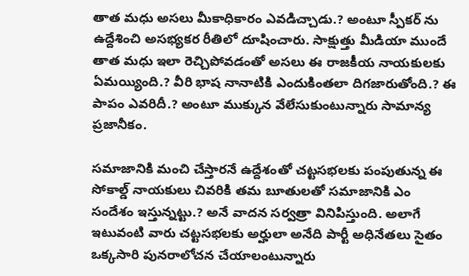తాత మధు అసలు మీకాధికారం ఎవడిచ్చాడు.? అంటూ స్పీకర్ ను ఉద్దేశించి అసభ్యకర రీతిలో దూషించారు. సాక్షుత్తు మీడియా ముందే తాత మధు ఇలా రెచ్చిపోవడంతో అసలు ఈ రాజకీయ నాయకులకు ఏమయ్యింది.? వీరి భాష నానాటికి ఎందుకింతలా దిగజారుతోంది.? ఈ పాపం ఎవరిదీ.? అంటూ ముక్కున వేలేసుకుంటున్నారు సామాన్య ప్రజానీకం.

సమాజానికి మంచి చేస్తారనే ఉద్దేశంతో చట్టసభలకు పంపుతున్న ఈ సోకాల్డ్ నాయకులు చివరికి తమ బూతులతో సమాజానికి ఎం సందేశం ఇస్తున్నట్టు.? అనే వాదన సర్వత్రా వినిపిస్తుంది. అలాగే ఇటువంటి వారు చట్టసభలకు అర్హులా అనేది పార్టీ అధినేతలు సైతం ఒక్కసారి పునరాలోచన చేయాలంటున్నారు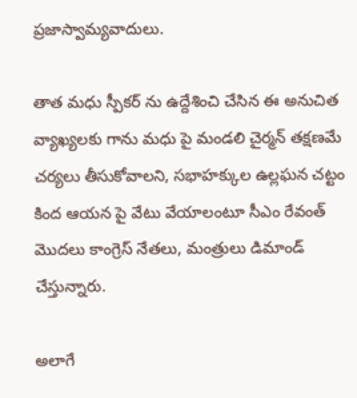ప్రజాస్వామ్యవాదులు.

తాత మధు స్పీకర్ ను ఉద్దేశించి చేసిన ఈ అనుచిత వ్యాఖ్యలకు గాను మధు పై మండలి చైర్మన్ తక్షణమే చర్యలు తీసుకోవాలని, సభాహక్కుల ఉల్లఘన చట్టం కింద ఆయన పై వేటు వేయాలంటూ సీఎం రేవంత్ మొదలు కాంగ్రెస్ నేతలు, మంత్రులు డిమాండ్ చేస్తున్నారు.

అలాగే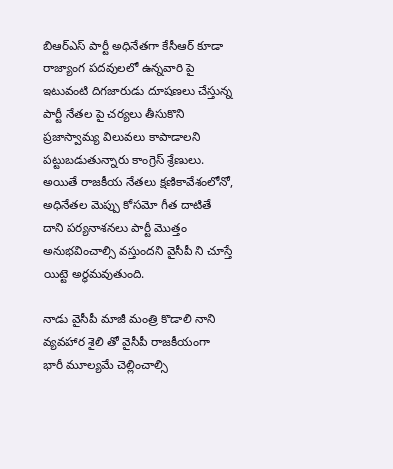బిఆర్ఎస్ పార్టీ అధినేతగా కేసీఆర్ కూడా రాజ్యాంగ పదవులలో ఉన్నవారి పై ఇటువంటి దిగజారుడు దూషణలు చేస్తున్న పార్టీ నేతల పై చర్యలు తీసుకొని ప్రజాస్వామ్య విలువలు కాపాడాలని పట్టుబడుతున్నారు కాంగ్రెస్ శ్రేణులు. అయితే రాజకీయ నేతలు క్షణికావేశంలోనో, అధినేతల మెప్పు కోసమో గీత దాటితే దాని పర్యనాశనలు పార్టీ మొత్తం అనుభవించాల్సి వస్తుందని వైసీపీ ని చూస్తే యిట్టె అర్ధమవుతుంది.

నాడు వైసీపీ మాజీ మంత్రి కొడాలి నాని వ్యవహార శైలి తో వైసీపీ రాజకీయంగా భారీ మూల్యమే చెల్లించాల్సి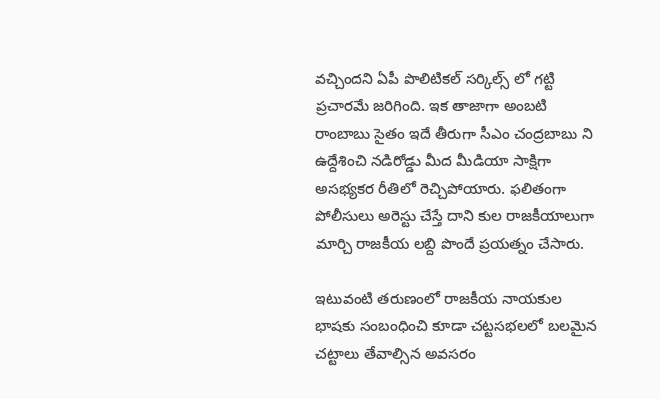వచ్చిందని ఏపీ పొలిటికల్ సర్కిల్స్ లో గట్టి ప్రచారమే జరిగింది. ఇక తాజాగా అంబటి రాంబాబు సైతం ఇదే తీరుగా సీఎం చంద్రబాబు ని ఉద్దేశించి నడిరోడ్డు మీద మీడియా సాక్షిగా అసభ్యకర రీతిలో రెచ్చిపోయారు. ఫలితంగా పోలీసులు అరెస్టు చేస్తే దాని కుల రాజకీయాలుగా మార్చి రాజకీయ లబ్ది పొందే ప్రయత్నం చేసారు.

ఇటువంటి తరుణంలో రాజకీయ నాయకుల భాషకు సంబంధించి కూడా చట్టసభలలో బలమైన చట్టాలు తేవాల్సిన అవసరం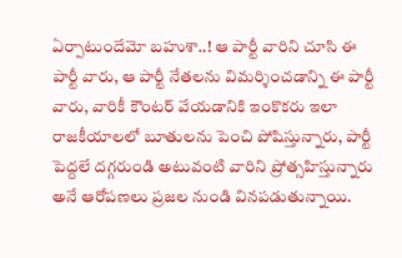ఏర్పాటుందేమో బహుశా..! ఆ పార్టీ వారిని చూసి ఈ పార్టీ వారు, ఆ పార్టీ నేతలను విమర్శించడాన్ని ఈ పార్టీ వారు, వారికీ కౌంటర్ వేయడానికి ఇంకొకరు ఇలా రాజకీయాలలో బూతులను పెంచి పోషిస్తున్నారు, పార్టీ పెద్దలే దగ్గరుండి అటువంటి వారిని ప్రోత్సహిస్తున్నారు అనే ఆరోపణలు ప్రజల నుండి వినపడుతున్నాయి.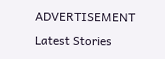ADVERTISEMENT
Latest Stories